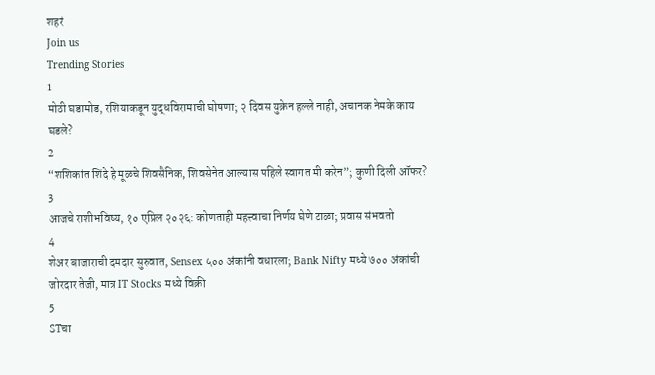शहरं
Join us
Trending Stories
1
मोठी घडामोड, रशियाकडून युद्धविरामाची घोषणा; २ दिवस युक्रेन हल्ले नाही, अचानक नेमके काय घडले?
2
“शशिकांत शिंदे हे मूळचे शिवसैनिक, शिवसेनेत आल्यास पहिले स्वागत मी करेन”; कुणी दिली ऑफर?
3
आजचे राशीभविष्य, १० एप्रिल २०२६: कोणताही महत्त्वाचा निर्णय घेणे टाळा; प्रवास संभवतो
4
शेअर बाजाराची दमदार सुरुवात, Sensex ५०० अंकांनी वधारला; Bank Nifty मध्ये ७०० अंकांची जोरदार तेजी, मात्र IT Stocks मध्ये विक्री
5
STचा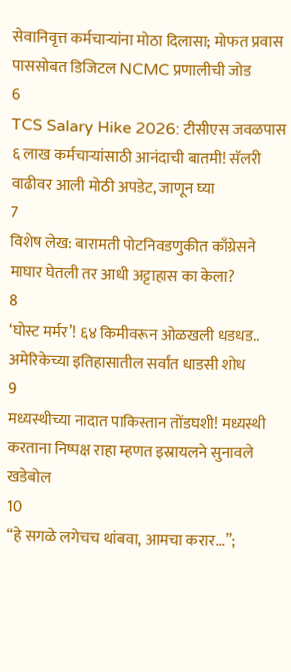सेवानिवृत्त कर्मचाऱ्यांना मोठा दिलासा; मोफत प्रवास पाससोबत डिजिटल NCMC प्रणालीची जोड
6
TCS Salary Hike 2026: टीसीएस जवळपास ६ लाख कर्मचाऱ्यांसाठी आनंदाची बातमी! सॅलरी वाढीवर आली मोठी अपडेट, जाणून घ्या
7
विशेष लेख: बारामती पोटनिवडणुकीत काँग्रेसने माघार घेतली तर आधी अट्टाहास का केला?
8
‘घोस्ट मर्मर’! ६४ किमीवरून ओळखली धडधड.. अमेरिकेच्या इतिहासातील सर्वांत धाडसी शोध
9
मध्यस्थीच्या नादात पाकिस्तान तोंडघशी! मध्यस्थी करताना निष्पक्ष राहा म्हणत इस्रायलने सुनावले खडेबोल
10
“हे सगळे लगेचच थांबवा, आमचा करार...”;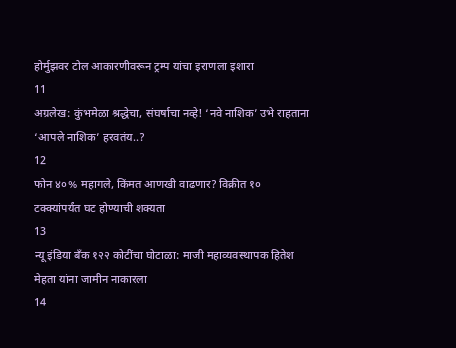होर्मुझवर टोल आकारणीवरून ट्रम्प यांचा इराणला इशारा
11
अग्रलेख: कुंभमेळा श्रद्धेचा, संघर्षाचा नव्हे! ‘नवे नाशिक’ उभे राहताना ‘आपले नाशिक’ हरवतंय..?
12
फोन ४०% महागले, किंमत आणखी वाढणार? विक्रीत १० टक्क्यांपर्यंत घट होण्याची शक्यता
13
न्यू इंडिया बँक १२२ कोटींचा घोटाळा: माजी महाव्यवस्थापक हितेश मेहता यांना जामीन नाकारला
14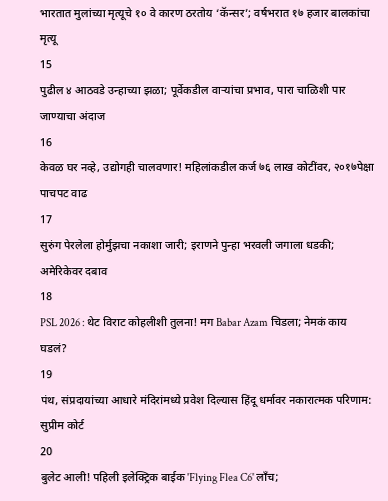भारतात मुलांच्या मृत्यूचे १० वे कारण ठरतोय ‘कॅन्सर’; वर्षभरात १७ हजार बालकांचा मृत्यू
15
पुढील ४ आठवडे उन्हाच्या झळा; पूर्वेकडील वाऱ्यांचा प्रभाव, पारा चाळिशी पार जाण्याचा अंदाज
16
केवळ घर नव्हे, उद्योगही चालवणार! महिलांकडील कर्ज ७६ लाख कोटींवर, २०१७पेक्षा पाचपट वाढ
17
सुरुंग पेरलेला होर्मुझचा नकाशा जारी; इराणने पुन्हा भरवली जगाला धडकी; अमेरिकेवर दबाव
18
PSL 2026 : थेट विराट कोहलीशी तुलना! मग Babar Azam चिडला; नेमकं काय घडलं?
19
पंथ, संप्रदायांच्या आधारे मंदिरांमध्ये प्रवेश दिल्यास हिंदू धर्मावर नकारात्मक परिणाम: सुप्रीम कोर्ट
20
बुलेट आली! पहिली इलेक्ट्रिक बाईक 'Flying Flea C6' लाँच;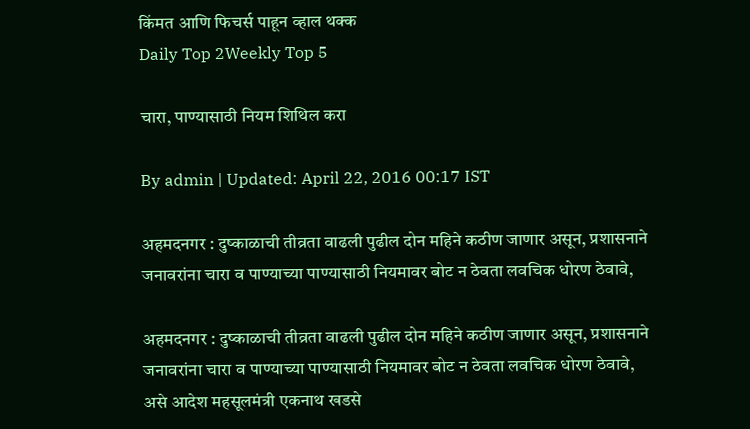किंमत आणि फिचर्स पाहून व्हाल थक्क
Daily Top 2Weekly Top 5

चारा, पाण्यासाठी नियम शिथिल करा

By admin | Updated: April 22, 2016 00:17 IST

अहमदनगर : दुष्काळाची तीव्रता वाढली पुढील दोन महिने कठीण जाणार असून, प्रशासनाने जनावरांना चारा व पाण्याच्या पाण्यासाठी नियमावर बोट न ठेवता लवचिक धोरण ठेवावे,

अहमदनगर : दुष्काळाची तीव्रता वाढली पुढील दोन महिने कठीण जाणार असून, प्रशासनाने जनावरांना चारा व पाण्याच्या पाण्यासाठी नियमावर बोट न ठेवता लवचिक धोरण ठेवावे, असे आदेश महसूलमंत्री एकनाथ खडसे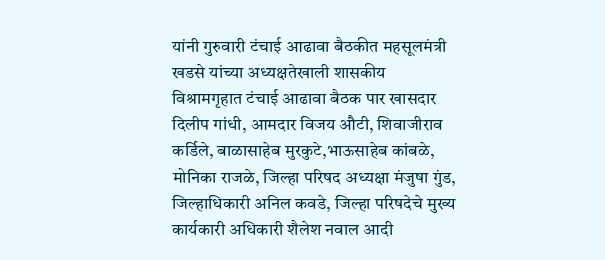यांनी गुरुवारी टंचाई आढावा बैठकीत महसूलमंत्री खडसे यांच्या अध्यक्षतेखाली शासकीय विश्रामगृहात टंचाई आढावा बैठक पार खासदार दिलीप गांधी, आमदार विजय औटी, शिवाजीराव कर्डिले, बाळासाहेब मुरकुटे,भाऊसाहेब कांबळे, मोनिका राजळे, जिल्हा परिषद अध्यक्षा मंजुषा गुंड, जिल्हाधिकारी अनिल कवडे, जिल्हा परिषदेचे मुख्य कार्यकारी अधिकारी शैलेश नवाल आदी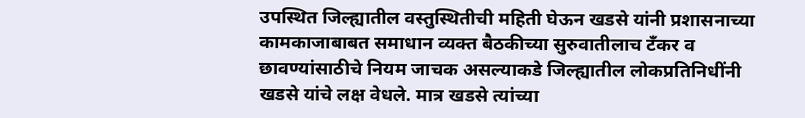उपस्थित जिल्ह्यातील वस्तुस्थितीची महिती घेऊन खडसे यांनी प्रशासनाच्या कामकाजाबाबत समाधान व्यक्त बैठकीच्या सुरुवातीलाच टँकर व छावण्यांसाठीचे नियम जाचक असल्याकडे जिल्ह्यातील लोकप्रतिनिधींनी खडसे यांचे लक्ष वेधले. मात्र खडसे त्यांच्या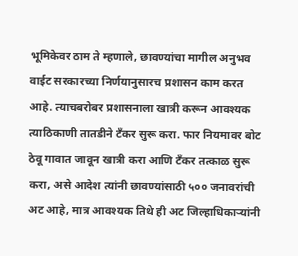भूमिकेवर ठाम ते म्हणाले, छावण्यांचा मागील अनुभव वाईट सरकारच्या निर्णयानुसारच प्रशासन काम करत आहे. त्याचबरोबर प्रशासनाला खात्री करून आवश्यक त्याठिकाणी तातडीने टँकर सुरू करा. फार नियमावर बोट ठेवू गावात जावून खात्री करा आणि टँकर तत्काळ सुरू करा, असे आदेश त्यांनी छावण्यांसाठी ५०० जनावरांची अट आहे, मात्र आवश्यक तिथे ही अट जिल्हाधिकाऱ्यांनी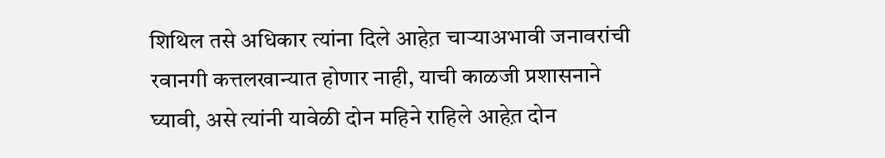शिथिल तसे अधिकार त्यांना दिले आहेत़ चाऱ्याअभावी जनावरांची रवानगी कत्तलखान्यात होणार नाही, याची काळजी प्रशासनाने घ्यावी, असे त्यांनी यावेळी दोन महिने राहिले आहेत़ दोन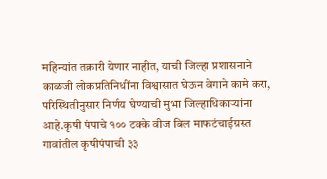महिन्यांत तक्रारी येणार नाहीत, याची जिल्हा प्रशासनाने काळजी लोकप्रतिनिधींना विश्वासात घेऊन वेगाने कामे करा, परिस्थितीनुसार निर्णय घेण्याची मुभा जिल्हाधिकाऱ्यांना आहे.कृषी पंपाचे १०० टक्के वीज बिल माफटंचाईग्रस्त गावांतील कृषीपंपाची ३३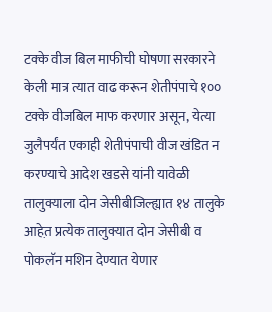टक्के वीज बिल माफीची घोषणा सरकारने केली मात्र त्यात वाढ करून शेतीपंपाचे १०० टक्के वीजबिल माफ करणार असून, येत्या जुलैपर्यंत एकाही शेतीपंपाची वीज खंडित न करण्याचे आदेश खडसे यांनी यावेळी तालुक्याला दोन जेसीबीजिल्ह्यात १४ तालुके आहेत़ प्रत्येक तालुक्यात दोन जेसीबी व पोकलॅन मशिन देण्यात येणार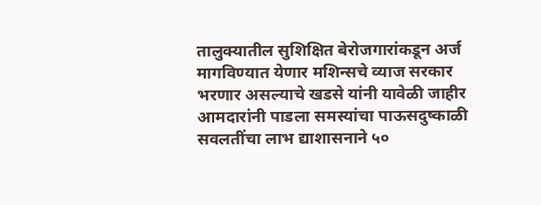तालुक्यातील सुशिक्षित बेरोजगारांकडून अर्ज मागविण्यात येणार मशिन्सचे व्याज सरकार भरणार असल्याचे खडसे यांनी यावेळी जाहीर आमदारांनी पाडला समस्यांचा पाऊसदुष्काळी सवलतींचा लाभ द्याशासनाने ५०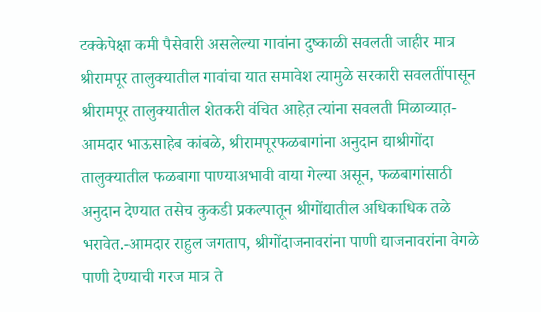टक्केपेक्षा कमी पैसेवारी असलेल्या गावांना दुष्काळी सवलती जाहीर मात्र श्रीरामपूर तालुक्यातील गावांचा यात समावेश त्यामुळे सरकारी सवलतींपासून श्रीरामपूर तालुक्यातील शेतकरी वंचित आहेत़ त्यांना सवलती मिळाव्यात़-आमदार भाऊसाहेब कांबळे, श्रीरामपूरफळबागांना अनुदान द्याश्रीगोंदा तालुक्यातील फळबागा पाण्याअभावी वाया गेल्या असून, फळबागांसाठी अनुदान देण्यात तसेच कुकडी प्रकल्पातून श्रीगोंद्यातील अधिकाधिक तळे भरावेत.-आमदार राहुल जगताप, श्रीगोंदाजनावरांना पाणी द्याजनावरांना वेगळे पाणी देण्याची गरज मात्र ते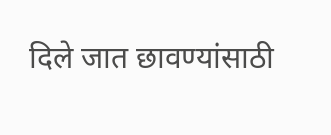दिले जात छावण्यांसाठी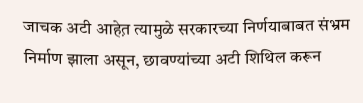जाचक अटी आहेत़ त्यामुळे सरकारच्या निर्णयाबाबत संभ्रम निर्माण झाला असून, छावण्यांच्या अटी शिथिल करून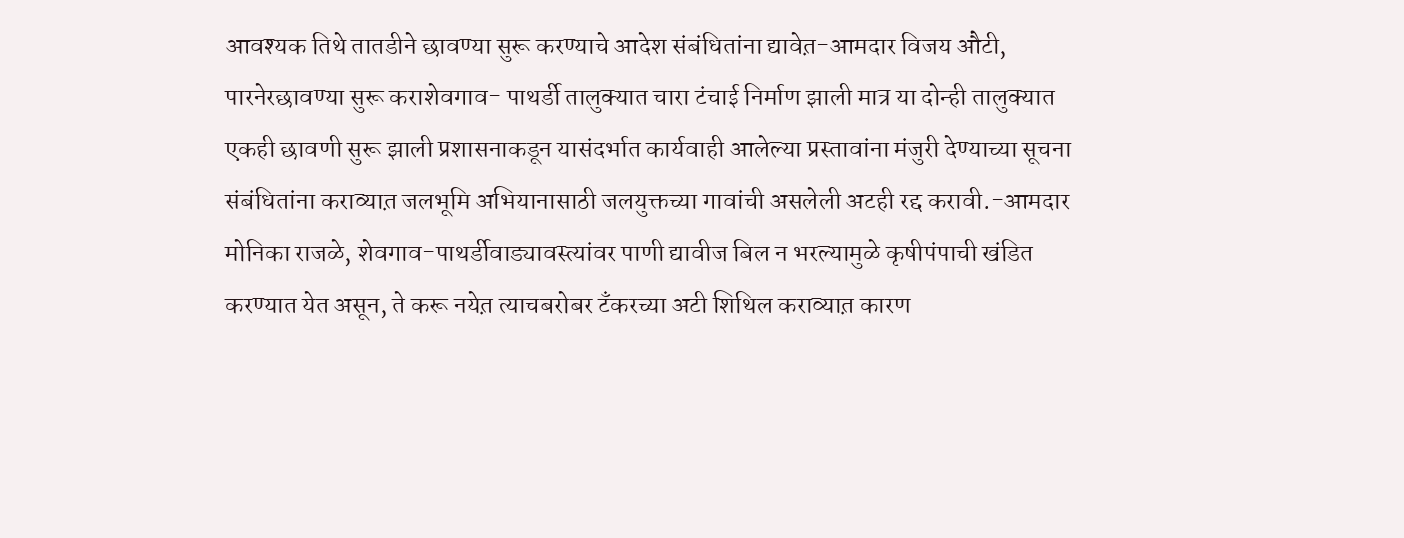आवश्यक तिथे तातडीने छावण्या सुरू करण्याचे आदेश संबंधितांना द्यावेत़-आमदार विजय औटी, पारनेरछावण्या सुरू कराशेवगाव- पाथर्डी तालुक्यात चारा टंचाई निर्माण झाली मात्र या दोन्ही तालुक्यात एकही छावणी सुरू झाली प्रशासनाकडून यासंदर्भात कार्यवाही आलेल्या प्रस्तावांना मंजुरी देण्याच्या सूचना संबंधितांना कराव्यात़ जलभूमि अभियानासाठी जलयुक्तच्या गावांची असलेली अटही रद्द करावी.-आमदार मोनिका राजळे, शेवगाव-पाथर्डीवाड्यावस्त्यांवर पाणी द्यावीज बिल न भरल्यामुळे कृषीपंपाची खंडित करण्यात येत असून, ते करू नयेत़ त्याचबरोबर टँकरच्या अटी शिथिल कराव्यात़ कारण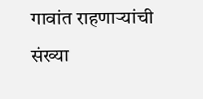गावांत राहणाऱ्यांची संख्या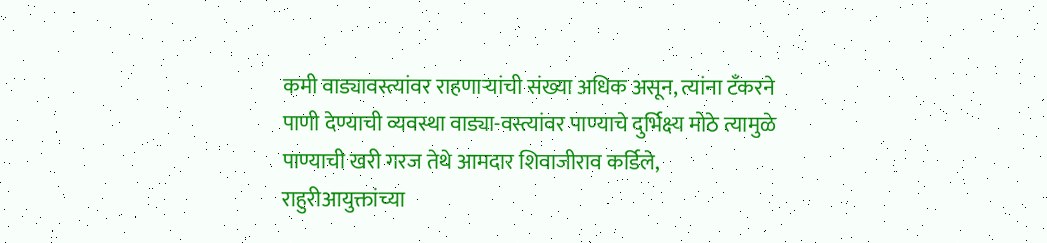कमी वाड्यावस्त्यांवर राहणाऱ्यांची संख्या अधिक असून, त्यांना टँकरने पाणी देण्याची व्यवस्था वाड्या-वस्त्यांवर पाण्याचे दुर्भिक्ष्य मोठे त्यामुळे पाण्याची खरी गरज तेथे आमदार शिवाजीराव कर्डिले, राहुरीआयुक्तांच्या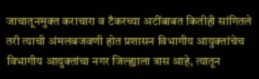जाचातूनमुक्त कराचारा व टँकरच्या अटींबाबत कितीही सांगितले तरी त्याची अंमलबजवणी होत प्रशासन विभागीय आयुक्तांचेच विभागीय आयुक्तांचा नगर जिल्ह्याला त्रास आहे, त्यातून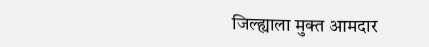जिल्ह्याला मुक्त आमदार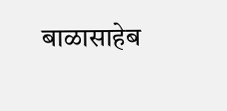बाळासाहेब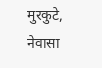मुरकुटे, नेवासा